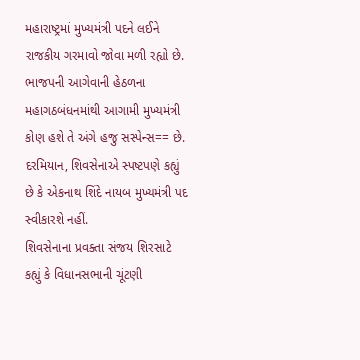મહારાષ્ટ્રમાં મુખ્યમંત્રી પદને લઈને રાજકીય ગરમાવો જોવા મળી રહ્યો છે. ભાજપની આગેવાની હેઠળના મહાગઠબંધનમાંથી આગામી મુખ્યમંત્રી કોણ હશે તે અંગે હજુ સસ્પેન્સ== છે. દરમિયાન, શિવસેનાએ સ્પષ્ટપણે કહ્યું છે કે એકનાથ શિંદે નાયબ મુખ્યમંત્રી પદ સ્વીકારશે નહીં.
શિવસેનાના પ્રવક્તા સંજય શિરસાટે કહ્યું કે વિધાનસભાની ચૂંટણી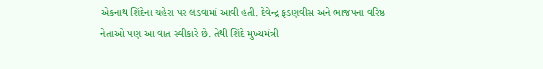એકનાથ શિંદેના ચહેરા પર લડવામાં આવી હતી. દેવેન્દ્ર ફડણવીસ અને ભાજપના વરિષ્ઠ નેતાઓ પણ આ વાત સ્વીકારે છે. તેથી શિંદે મુખ્યમંત્રી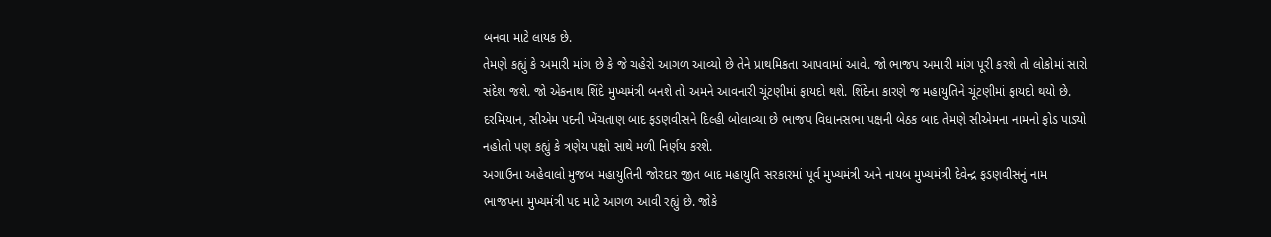બનવા માટે લાયક છે.
તેમણે કહ્યું કે અમારી માંગ છે કે જે ચહેરો આગળ આવ્યો છે તેને પ્રાથમિકતા આપવામાં આવે. જો ભાજપ અમારી માંગ પૂરી કરશે તો લોકોમાં સારો સંદેશ જશે. જો એકનાથ શિંદે મુખ્યમંત્રી બનશે તો અમને આવનારી ચૂંટણીમાં ફાયદો થશે. શિંદેના કારણે જ મહાયુતિને ચૂંટણીમાં ફાયદો થયો છે.
દરમિયાન, સીએમ પદની ખેંચતાણ બાદ ફડણવીસને દિલ્હી બોલાવ્યા છે ભાજપ વિધાનસભા પક્ષની બેઠક બાદ તેમણે સીએમના નામનો ફોડ પાડ્યો નહોતો પણ કહ્યું કે ત્રણેય પક્ષો સાથે મળી નિર્ણય કરશે.
અગાઉના અહેવાલો મુજબ મહાયુતિની જોરદાર જીત બાદ મહાયુતિ સરકારમાં પૂર્વ મુખ્યમંત્રી અને નાયબ મુખ્યમંત્રી દેવેન્દ્ર ફડણવીસનું નામ ભાજપના મુખ્યમંત્રી પદ માટે આગળ આવી રહ્યું છે. જોકે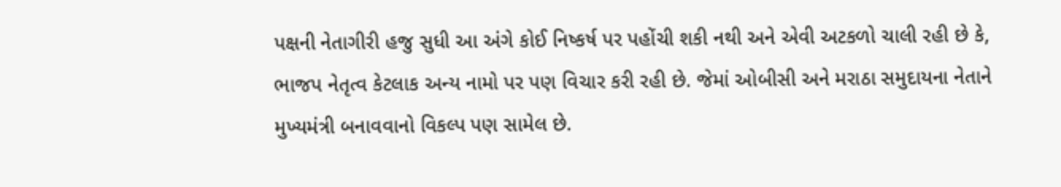પક્ષની નેતાગીરી હજુ સુધી આ અંગે કોઈ નિષ્કર્ષ પર પહોંચી શકી નથી અને એવી અટકળો ચાલી રહી છે કે, ભાજપ નેતૃત્વ કેટલાક અન્ય નામો પર પણ વિચાર કરી રહી છે. જેમાં ઓબીસી અને મરાઠા સમુદાયના નેતાને મુખ્યમંત્રી બનાવવાનો વિકલ્પ પણ સામેલ છે.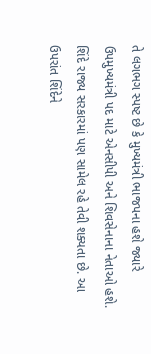તે લગભગ સ્પષ્ટ છે કે મુખ્યમંત્રી ભાજપના હશે જ્યારે ઉપમુખ્યમંત્રી પદ માટે એનસીપી અને શિવસેનાના નેતાઓ હશે. શિંદે રાજ્ય સરકારમાં પણ સામેલ રહે તેવી શક્યતા છે. આ ઉપરાંત શિંદેને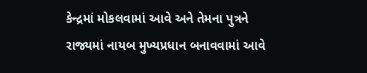કેન્દ્રમાં મોકલવામાં આવે અને તેમના પુત્રને રાજ્યમાં નાયબ મુખ્યપ્રધાન બનાવવામાં આવે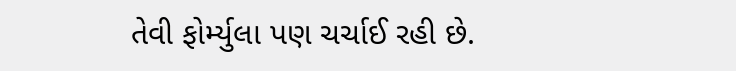તેવી ફોર્મ્યુલા પણ ચર્ચાઈ રહી છે.